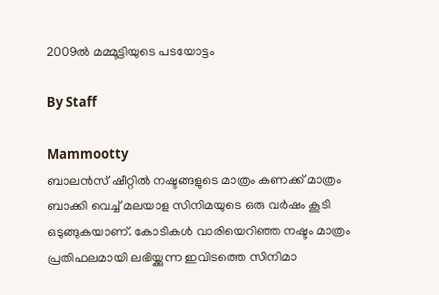2009ല്‍ മമ്മൂട്ടിയുടെ പടയോട്ടം

By Staff

Mammootty
ബാലന്‍സ് ഷീറ്റില്‍ നഷ്ടങ്ങളുടെ മാത്രം കണക്ക് മാത്രം ബാക്കി വെച്ച് മലയാള സിനിമയുടെ ഒരു വര്‍ഷം കൂടി ഒടുങ്ങുകയാണ്. കോടികള്‍ വാരിയെറിഞ്ഞ നഷ്ടം മാത്രം പ്രതിഫലമായി ലഭിയ്ക്കുന്ന ഇവിടത്തെ സിനിമാ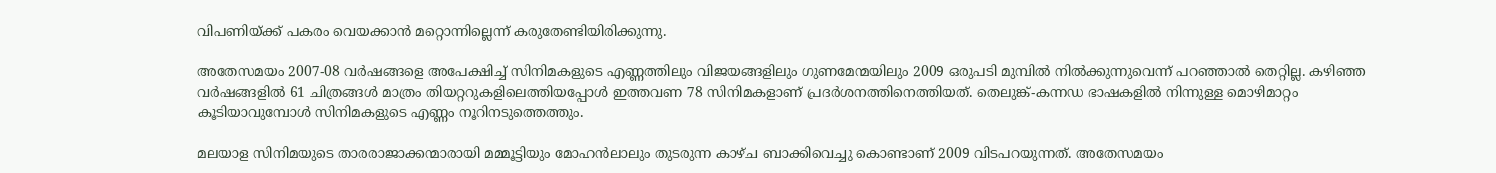വിപണിയ്ക്ക് പകരം വെയക്കാന്‍ മറ്റൊന്നില്ലെന്ന് കരുതേണ്ടിയിരിക്കുന്നു.

അതേസമയം 2007-08 വര്‍ഷങ്ങളെ അപേക്ഷിച്ച് സിനിമകളുടെ എണ്ണത്തിലും വിജയങ്ങളിലും ഗുണമേന്മയിലും 2009 ഒരുപടി മുമ്പില്‍ നില്‍ക്കുന്നുവെന്ന് പറഞ്ഞാല്‍ തെറ്റില്ല. കഴിഞ്ഞ വര്‍ഷങ്ങളില്‍ 61 ചിത്രങ്ങള്‍ മാത്രം തിയറ്ററുകളിലെത്തിയപ്പോള്‍ ഇത്തവണ 78 സിനിമകളാണ് പ്രദര്‍ശനത്തിനെത്തിയത്. തെലുങ്ക്-കന്നഡ ഭാഷകളില്‍ നിന്നുള്ള മൊഴിമാറ്റം കൂടിയാവുമ്പോള്‍ സിനിമകളുടെ എണ്ണം നൂറിനടുത്തെത്തും.

മലയാള സിനിമയുടെ താരരാജാക്കന്മാരായി മമ്മൂട്ടിയും മോഹന്‍ലാലും തുടരുന്ന കാഴ്ച ബാക്കിവെച്ചു കൊണ്ടാണ് 2009 വിടപറയുന്നത്. അതേസമയം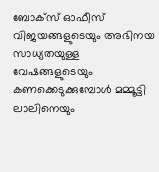ബോക്‌സ് ഓഫീസ് വിജയങ്ങളുടെയും അഭിനയ സാധ്യതയുള്ള വേഷങ്ങളുടെയും കണക്കെടുക്കുമ്പോള്‍ മമ്മൂട്ടി ലാലിനെയും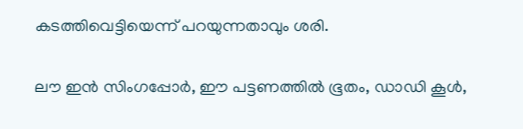കടത്തിവെട്ടിയെന്ന് പറയുന്നതാവും ശരി.

ലൗ ഇന്‍ സിംഗപ്പോര്‍, ഈ പട്ടണത്തില്‍ ഭൂതം, ഡാഡി കൂള്‍,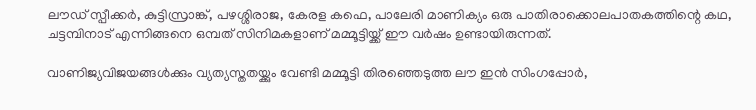ലൗഡ് സ്പീക്കര്‍, കുട്ടിസ്രാങ്ക്, പഴശ്ശിരാജ, കേരള കഫെ, പാലേരി മാണിക്യം ഒരു പാതിരാക്കൊലപാതകത്തിന്റെ കഥ, ചട്ടമ്പിനാട് എന്നിങ്ങനെ ഒമ്പത് സിനിമകളാണ് മമ്മൂട്ടിയ്ക്ക് ഈ വര്‍ഷം ഉണ്ടായിരുന്നത്.

വാണിജ്യവിജയങ്ങള്‍ക്കും വ്യത്യസ്തതയ്ക്കും വേണ്ടി മമ്മൂട്ടി തിരഞ്ഞെടുത്ത ലൗ ഇന്‍ സിംഗപ്പോര്‍,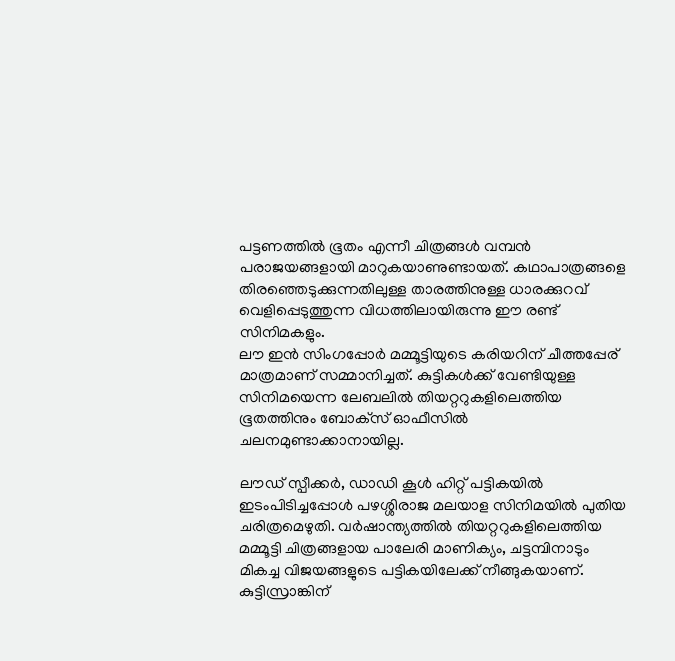പട്ടണത്തില്‍ ഭൂതം എന്നീ ചിത്രങ്ങള്‍ വമ്പന്‍ പരാജയങ്ങളായി മാറുകയാണുണ്ടായത്. കഥാപാത്രങ്ങളെ തിരഞ്ഞെടുക്കുന്നതിലുള്ള താരത്തിനുള്ള ധാരക്കുറവ് വെളിപ്പെടുത്തുന്ന വിധത്തിലായിരുന്നു ഈ രണ്ട് സിനിമകളും.
ലൗ ഇന്‍ സിംഗപ്പോര്‍ മമ്മൂട്ടിയുടെ കരിയറിന് ചീത്തപ്പേര് മാത്രമാണ് സമ്മാനിച്ചത്. കുട്ടികള്‍ക്ക് വേണ്ടിയുള്ള സിനിമയെന്ന ലേബലില്‍ തിയറ്ററുകളിലെത്തിയ ഭൂതത്തിനും ബോക്‌സ് ഓഫീസില്‍ ചലനമുണ്ടാക്കാനായില്ല.

ലൗഡ് സ്പീക്കര്‍, ഡാഡി കൂള്‍ ഹിറ്റ് പട്ടികയില്‍ ഇടംപിടിച്ചപ്പോള്‍ പഴശ്ശിരാജ മലയാള സിനിമയില്‍ പുതിയ ചരിത്രമെഴുതി. വര്‍ഷാന്ത്യത്തില്‍ തിയറ്ററുകളിലെത്തിയ മമ്മൂട്ടി ചിത്രങ്ങളായ പാലേരി മാണിക്യം, ചട്ടമ്പിനാടും മികച്ച വിജയങ്ങളുടെ പട്ടികയിലേക്ക് നീങ്ങുകയാണ്. കുട്ടിസ്രാങ്കിന്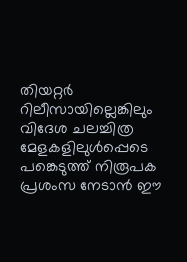തിയറ്റര്‍ റിലീസായില്ലെങ്കിലും വിദേശ ചലച്ചിത്ര മേളകളിലുള്‍പ്പെടെ പങ്കെടുത്ത് നിരൂപക പ്രശംസ നേടാന്‍ ഈ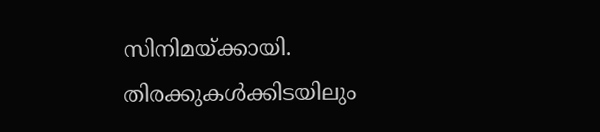സിനിമയ്ക്കായി. തിരക്കുകള്‍ക്കിടയിലും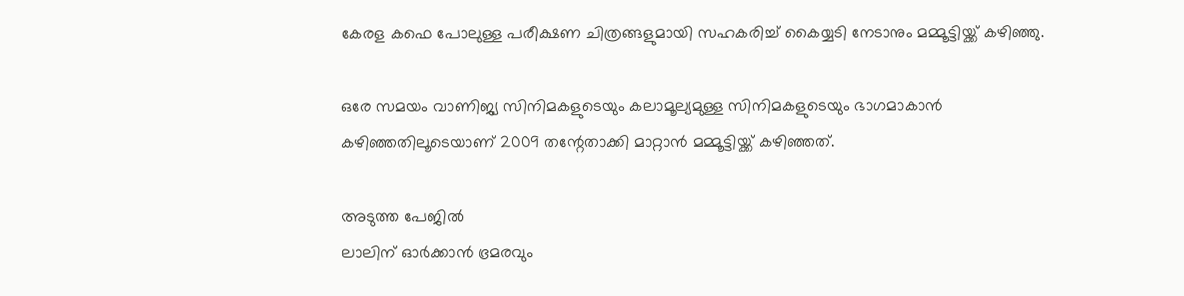കേരള കഫെ പോലുള്ള പരീക്ഷണ ചിത്രങ്ങളുമായി സഹകരിച്ച് കൈയ്യടി നേടാനും മമ്മൂട്ടിയ്ക്ക് കഴിഞ്ഞു.

ഒരേ സമയം വാണിജ്യ സിനിമകളുടെയും കലാമൂല്യമുള്ള സിനിമകളുടെയും ഭാഗമാകാന്‍ കഴിഞ്ഞതിലൂടെയാണ് 2009 തന്റേതാക്കി മാറ്റാന്‍ മമ്മൂട്ടിയ്ക്ക് കഴിഞ്ഞത്.

അടുത്ത പേജില്‍
ലാലിന് ഓര്‍ക്കാന്‍ ഭ്രമരവും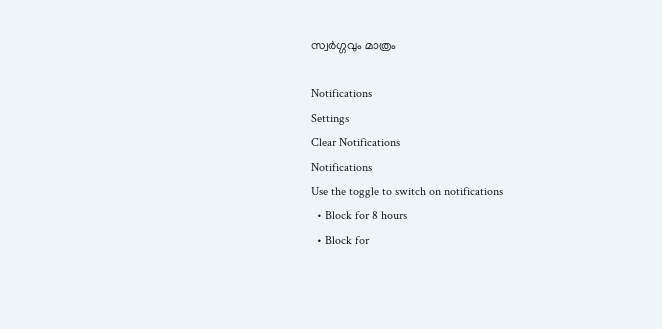സ്വര്‍ഗ്ഗവും മാത്രം

Notifications
Settings
Clear Notifications
Notifications
Use the toggle to switch on notifications
  • Block for 8 hours
  • Block for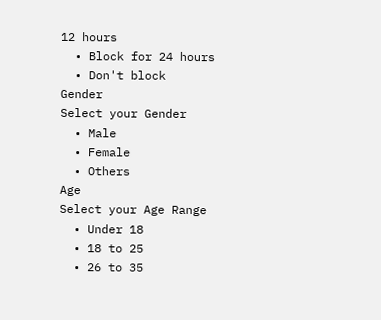12 hours
  • Block for 24 hours
  • Don't block
Gender
Select your Gender
  • Male
  • Female
  • Others
Age
Select your Age Range
  • Under 18
  • 18 to 25
  • 26 to 35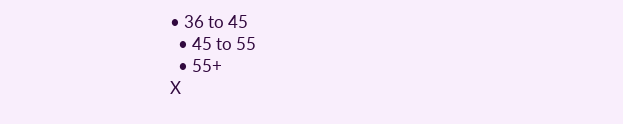• 36 to 45
  • 45 to 55
  • 55+
X